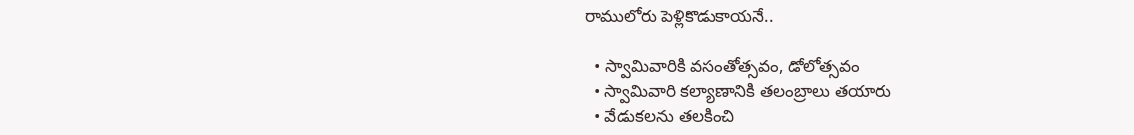రాములోరు పెళ్లికొడుకాయనే..

  • స్వామివారికి వసంతోత్సవం, డోలోత్సవం
  • స్వామివారి కల్యాణానికి తలంబ్రాలు తయారు
  • వేడుకలను తలకించి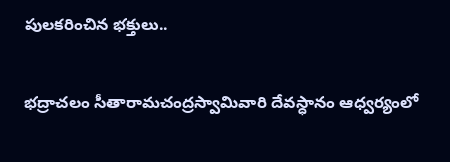పులకరించిన భక్తులు..

భద్రాచలం సీతారామచంద్రస్వామివారి దేవస్ధానం ఆధ్వర్యంలో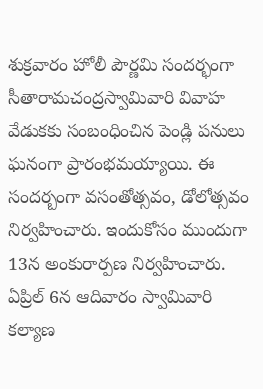శుక్రవారం హోలీ పౌర్ణమి సందర్భంగా సీతారామచంద్రస్వామివారి వివాహ వేడుకకు సంబంధించిన పెండ్లి పనులు ఘనంగా ప్రారంభమయ్యాయి. ఈ సందర్బంగా వసంతోత్సవం, డోలోత్సవం నిర్వహించారు. ఇందుకోసం ముందుగా 13న అంకురార్పణ నిర్వహించారు. ఏప్రిల్‌ 6న ఆదివారం స్వామివారి కల్యాణ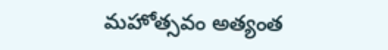మహోత్సవం అత్యంత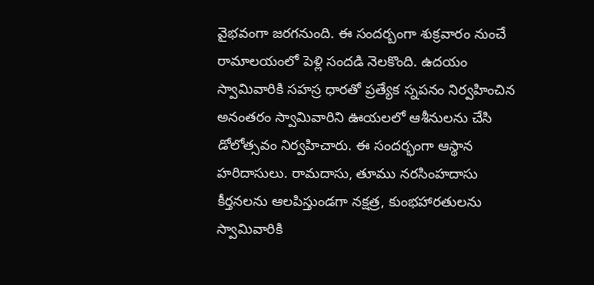వైభవంగా జరగనుంది. ఈ సందర్బంగా శుక్రవారం నుంచే రామాలయంలో పెళ్లి సందడి నెలకొంది. ఉదయం స్వామివారికి సహస్ర ధారతో ప్రత్యేక స్నపనం నిర్వహించిన అనంతరం స్వామివారిని ఊయలలో ఆశీనులను చేసి డోలోత్సవం నిర్వహిచారు. ఈ సందర్భంగా ఆస్థాన హరిదాసులు. రామదాసు, తూము నరసింహదాసు కీర్తనలను ఆలపిస్తుండగా నక్షత్ర, కుంభహారతులను స్వామివారికి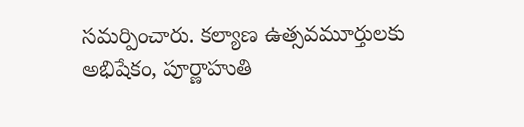సమర్పించారు. కల్యాణ ఉత్సవమూర్తులకు అభిషేకం, పూర్ణాహుతి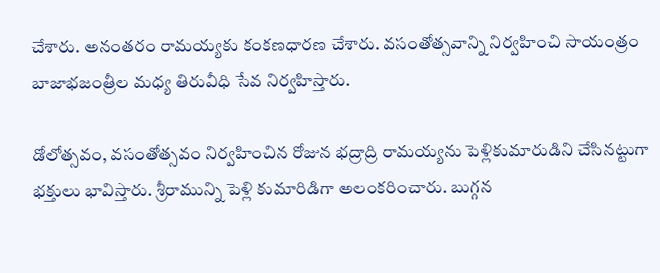చేశారు. అనంతరం రామయ్యకు కంకణధారణ చేశారు. వసంతోత్సవాన్ని నిర్వహించి సాయంత్రం బాజాభజంత్రీల మధ్య తిరువీధి సేవ నిర్వహిస్తారు.

డోలోత్సవం, వసంతోత్సవం నిర్వహించిన రోజున భద్రాద్రి రామయ్యను పెళ్లికుమారుడిని చేసినట్టుగా భక్తులు భావిస్తారు. శ్రీరామున్ని పెళ్లి కుమారిడిగా అలంకరించారు. బుగ్గన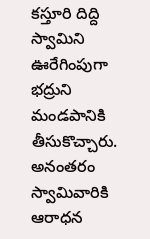కస్తూరి దిద్ది స్వామిని ఊరేగింపుగా భద్రుని మండపానికి తీసుకొచ్చారు. అనంతరం స్వామివారికి ఆరాధన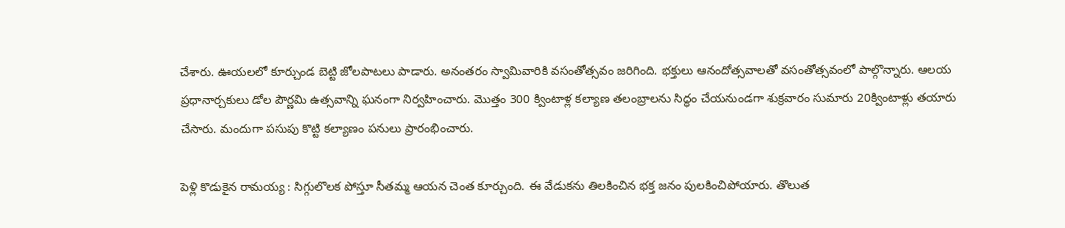చేశారు. ఊయలలో కూర్చుండ బెట్టి జోలపాటలు పాడారు. అనంతరం స్వామివారికి వసంతోత్సవం జరిగింది. భక్తులు ఆనందోత్సవాలతో వసంతోత్సవంలో పాల్గొన్నారు. ఆలయ ప్రధానార్చకులు డోల పౌర్ణమి ఉత్సవాన్ని ఘనంగా నిర్వహించారు. మొత్తం 300 క్వింటాళ్ల కల్యాణ తలంబ్రాలను సిద్ధం చేయనుండగా శుక్రవారం సుమారు 20క్వింటాళ్లు తయారు చేసారు. మందుగా పసుపు కొట్టి కల్యాణం పనులు ప్రారంభించారు.

పెళ్లి కొడుకైన రామయ్య : సిగ్గులొలక పోస్తూ సీతమ్మ ఆయన చెంత కూర్చుంది. ఈ వేడుకను తిలకించిన భక్త జనం పులకించిపోయారు. తొలుత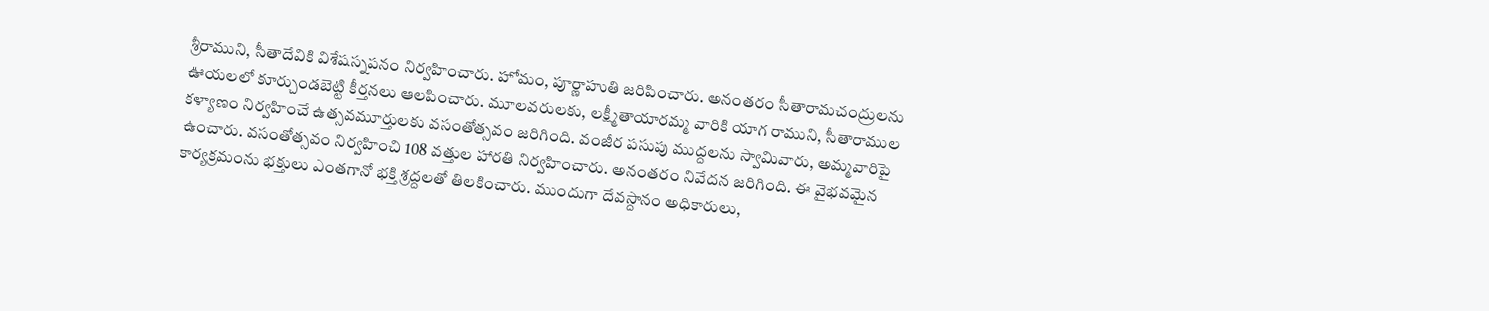శ్రీరాముని, సీతాదేవికి విశేషస్నపనం నిర్వహించారు. హోమం, పూర్ణాహుతి జరిపించారు. అనంతరం సీతారామచంద్రులను ఊయలలో కూర్చుండబెట్టి కీర్తనలు ఆలపించారు. మూలవరులకు, లక్ష్మీతాయారమ్మ వారికి యాగ రాముని, సీతారాముల కళ్యాణం నిర్వహించే ఉత్సవమూర్తులకు వసంతోత్సవం జరిగింది. వంజీర పసుపు ముద్దలను స్వామివారు, అమ్మవారిపై ఉంచారు. వసంతోత్సవం నిర్వహించి 108 వత్తుల హారతి నిర్వహించారు. అనంతరం నివేదన జరిగింది. ఈ వైభవమైన కార్యక్రమంను భక్తులు ఎంతగానో భక్తి శ్రద్దలతో తిలకించారు. ముందుగా దేవస్దానం అధికారులు,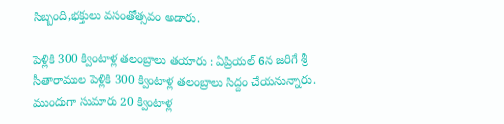సిబ్బంది,భక్తులు వసంతోత్సవం అడారు.

పెళ్లికి 300 క్వింటాళ్ల తలంబ్రాలు తయారు : ఏప్రియల్‌ 6న జరిగే శ్రీ సీతారాముల పెళ్లికి 300 క్వింటాళ్ల తలంబ్రాలు సిద్దం చేయనున్నారు. ముందుగా సుమారు 20 క్వింటాళ్ల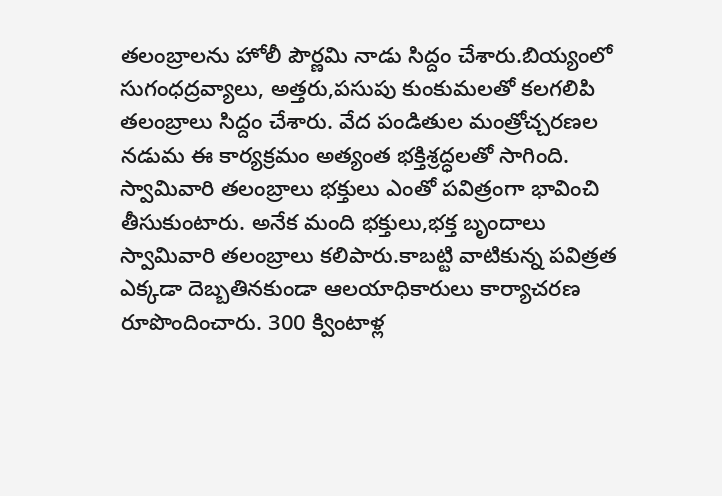తలంబ్రాలను హోలీ పౌర్ణమి నాడు సిద్దం చేశారు.బియ్యంలో సుగంధద్రవ్యాలు, అత్తరు,పసుపు కుంకుమలతో కలగలిపి తలంబ్రాలు సిద్దం చేశారు. వేద పండితుల మంత్రోచ్చరణల నడుమ ఈ కార్యక్రమం అత్యంత భక్తిశ్రద్ధలతో సాగింది. స్వామివారి తలంబ్రాలు భక్తులు ఎంతో పవిత్రంగా భావించి తీసుకుంటారు. అనేక మంది భక్తులు,భక్త బృందాలు స్వామివారి తలంబ్రాలు కలిపారు.కాబట్టి వాటికున్న పవిత్రత ఎక్కడా దెబ్బతినకుండా ఆలయాధికారులు కార్యాచరణ రూపొందించారు. 300 క్వింటాళ్ల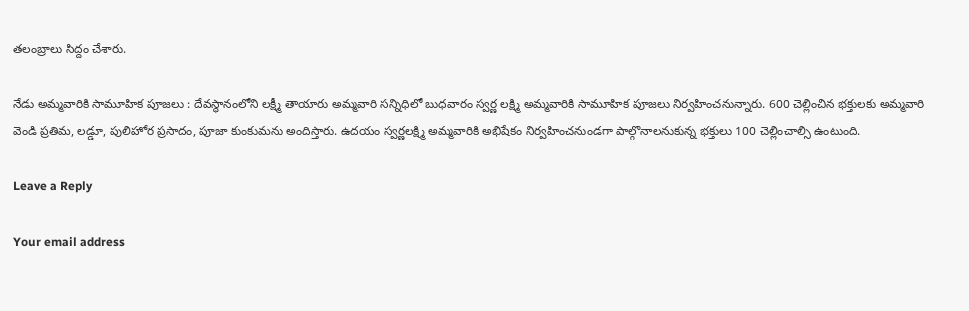తలంబ్రాలు సిద్దం చేశారు.

నేడు అమ్మవారికి సామూహిక పూజలు : దేవస్థానంలోని లక్ష్మీ తాయారు అమ్మవారి సన్నిధిలో బుధవారం స్వర్ణ లక్ష్మి అమ్మవారికి సామూహిక పూజలు నిర్వహించనున్నారు. 600 చెల్లించిన భక్తులకు అమ్మవారి వెండి ప్రతిమ, లడ్డూ, పులిహోర ప్రసాదం, పూజా కుంకుమను అందిస్తారు. ఉదయం స్వర్ణలక్ష్మి అమ్మవారికి అభిషేకం నిర్వహించనుండగా పాల్గొనాలనుకున్న భక్తులు 100 చెల్లించాల్సి ఉంటుంది.

Leave a Reply

Your email address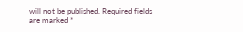will not be published. Required fields are marked *